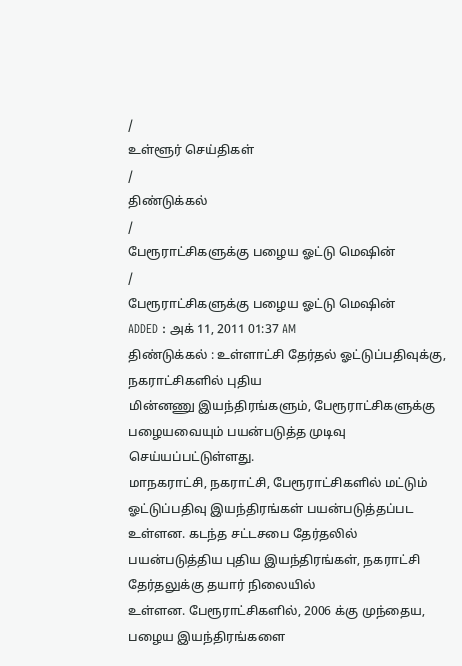/
உள்ளூர் செய்திகள்
/
திண்டுக்கல்
/
பேரூராட்சிகளுக்கு பழைய ஓட்டு மெஷின்
/
பேரூராட்சிகளுக்கு பழைய ஓட்டு மெஷின்
ADDED : அக் 11, 2011 01:37 AM
திண்டுக்கல் : உள்ளாட்சி தேர்தல் ஓட்டுப்பதிவுக்கு, நகராட்சிகளில் புதிய
மின்னணு இயந்திரங்களும், பேரூராட்சிகளுக்கு பழையவையும் பயன்படுத்த முடிவு
செய்யப்பட்டுள்ளது.
மாநகராட்சி, நகராட்சி, பேரூராட்சிகளில் மட்டும்
ஓட்டுப்பதிவு இயந்திரங்கள் பயன்படுத்தப்பட உள்ளன. கடந்த சட்டசபை தேர்தலில்
பயன்படுத்திய புதிய இயந்திரங்கள், நகராட்சி தேர்தலுக்கு தயார் நிலையில்
உள்ளன. பேரூராட்சிகளில், 2006 க்கு முந்தைய, பழைய இயந்திரங்களை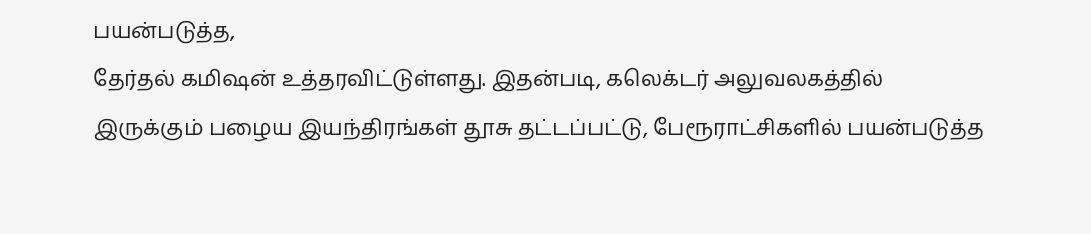பயன்படுத்த,
தேர்தல் கமிஷன் உத்தரவிட்டுள்ளது. இதன்படி, கலெக்டர் அலுவலகத்தில்
இருக்கும் பழைய இயந்திரங்கள் தூசு தட்டப்பட்டு, பேரூராட்சிகளில் பயன்படுத்த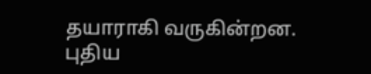தயாராகி வருகின்றன. புதிய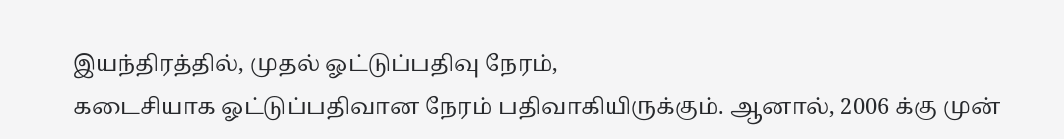இயந்திரத்தில், முதல் ஓட்டுப்பதிவு நேரம்,
கடைசியாக ஓட்டுப்பதிவான நேரம் பதிவாகியிருக்கும். ஆனால், 2006 க்கு முன்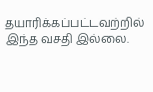தயாரிக்கப்பட்டவற்றில் இந்த வசதி இல்லை.